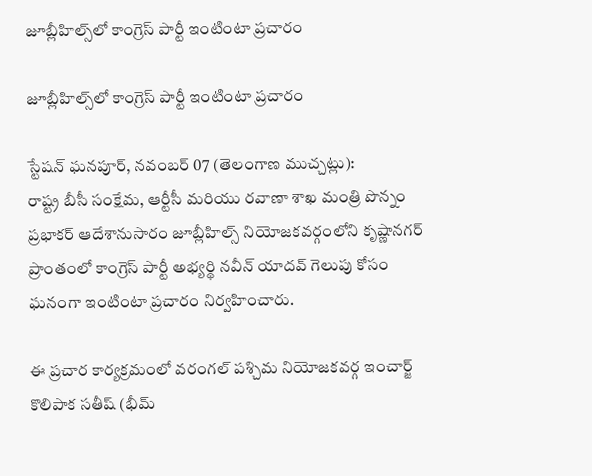జూబ్లీహిల్స్‌లో కాంగ్రెస్ పార్టీ ఇంటింటా ప్రచారం

జూబ్లీహిల్స్‌లో కాంగ్రెస్ పార్టీ ఇంటింటా ప్రచారం

స్టేషన్‌ ఘనపూర్‌, నవంబర్‌ 07 (తెలంగాణ ముచ్చట్లు):
రాష్ట్ర బీసీ సంక్షేమ, ఆర్టీసీ మరియు రవాణా శాఖ మంత్రి పొన్నం ప్రభాకర్ ఆదేశానుసారం జూబ్లీహిల్స్‌ నియోజకవర్గంలోని కృష్ణానగర్‌ ప్రాంతంలో కాంగ్రెస్ పార్టీ అభ్యర్థి నవీన్ యాదవ్ గెలుపు కోసం ఘనంగా ఇంటింటా ప్రచారం నిర్వహించారు.

ఈ ప్రచార కార్యక్రమంలో వరంగల్‌ పశ్చిమ నియోజకవర్గ ఇంచార్జ్‌ కొలిపాక సతీష్ (భీమ్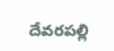దేవరపల్లి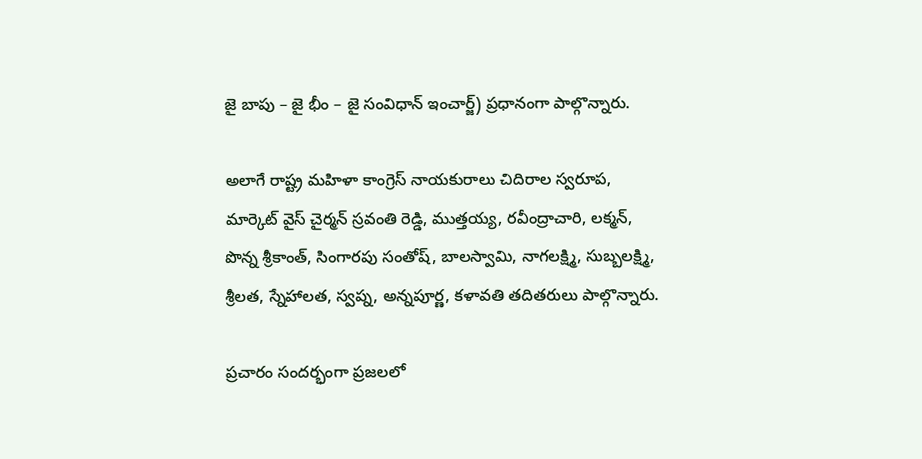జై బాపు – జై భీం – జై సంవిధాన్ ఇంచార్జ్‌) ప్రధానంగా పాల్గొన్నారు.

అలాగే రాష్ట్ర మహిళా కాంగ్రెస్ నాయకురాలు చిదిరాల స్వరూప, మార్కెట్ వైస్ చైర్మన్ స్రవంతి రెడ్డి, ముత్తయ్య, రవీంద్రాచారి, లక్మన్, పొన్న శ్రీకాంత్, సింగారపు సంతోష్, బాలస్వామి, నాగలక్ష్మి, సుబ్బలక్ష్మి, శ్రీలత, స్నేహాలత, స్వప్న, అన్నపూర్ణ, కళావతి తదితరులు పాల్గొన్నారు.

ప్రచారం సందర్భంగా ప్రజలలో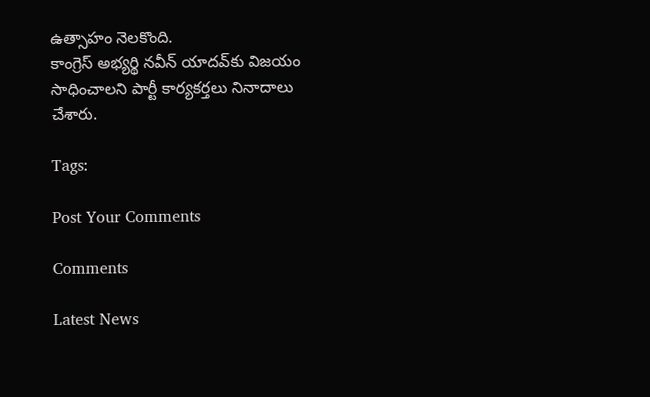ఉత్సాహం నెలకొంది.
కాంగ్రెస్ అభ్యర్థి నవీన్ యాదవ్‌కు విజయం సాధించాలని పార్టీ కార్యకర్తలు నినాదాలు చేశారు.

Tags:

Post Your Comments

Comments

Latest News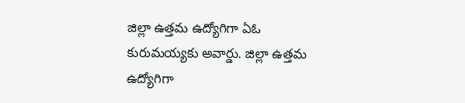జిల్లా ఉత్తమ ఉద్యోగిగా ఏఓ కురుమయ్యకు అవార్డు. జిల్లా ఉత్తమ ఉద్యోగిగా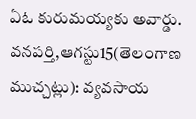ఏఓ కురుమయ్యకు అవార్డు.
వనపర్తి,ఆగస్టు15(తెలంగాణ ముచ్చట్లు): వ్యవసాయ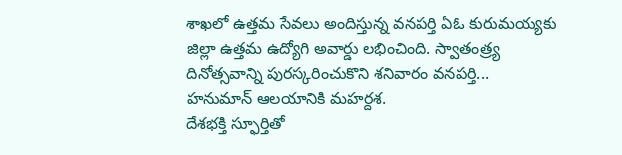శాఖలో ఉత్తమ సేవలు అందిస్తున్న వనపర్తి ఏఓ కురుమయ్యకు జిల్లా ఉత్తమ ఉద్యోగి అవార్డు లభించింది. స్వాతంత్ర్య దినోత్సవాన్ని పురస్కరించుకొని శనివారం వనపర్తి...
హనుమాన్ ఆలయానికి మహర్దశ.
దేశభక్తి స్ఫూర్తితో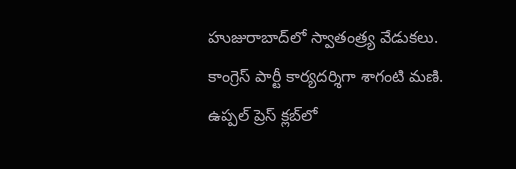హుజురాబాద్‌లో స్వాతంత్ర్య వేడుకలు.
కాంగ్రెస్ పార్టీ కార్యదర్శిగా శాగంటి మణి.
ఉప్పల్ ప్రెస్ క్లబ్‌లో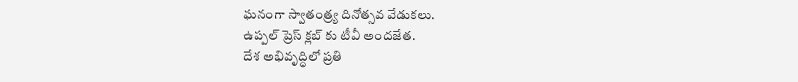ఘనంగా స్వాతంత్ర్య దినోత్సవ వేడుకలు.
ఉప్పల్ ప్రెస్ క్లబ్‌ కు టీవీ అందజేత.
దేశ అభివృద్ధిలో ప్రతి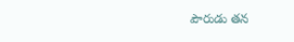పౌరుడు తన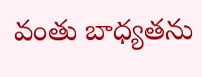వంతు బాధ్యతను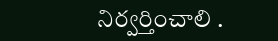నిర్వర్తించాలి .